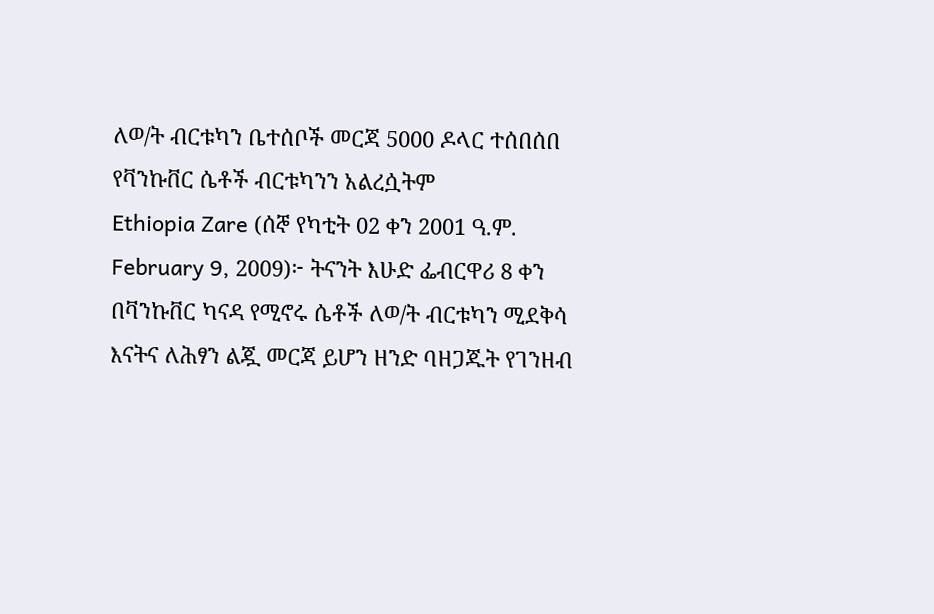ለወ/ት ብርቱካን ቤተሰቦች መርጃ 5000 ዶላር ተሰበሰበ
የቫንኩቨር ሴቶች ብርቱካንን አልረሷትም
Ethiopia Zare (ሰኞ የካቲት 02 ቀን 2001 ዓ.ም. February 9, 2009)፦ ትናንት እሁድ ፌብርዋሪ 8 ቀን በቫንኩቨር ካናዳ የሚኖሩ ሴቶች ለወ/ት ብርቱካን ሚደቅሳ እናትና ለሕፃን ልጇ መርጃ ይሆን ዘንድ ባዘጋጁት የገንዘብ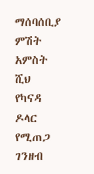ማሰባሰቢያ ምሽት አምስት ሺህ የካናዳ ዶላር የሚጠጋ ገንዘብ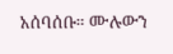አሰባሰቡ። ሙሉውን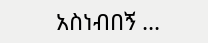አስነብበኝ ...